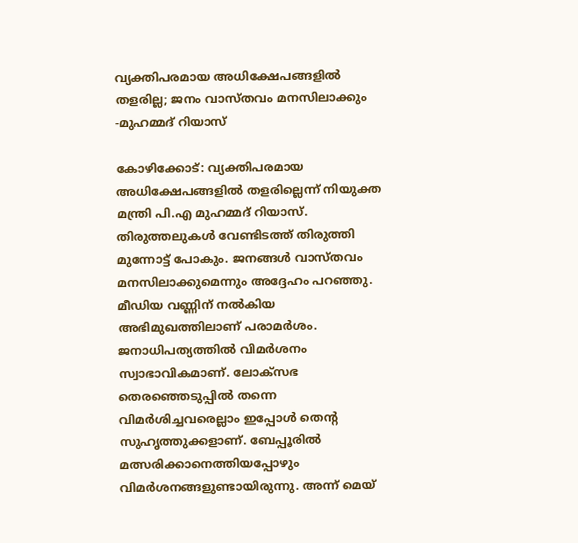വ്യക്തിപരമായ അധിക്ഷേപങ്ങളില്‍ തളരില്ല; ജനം വാസ്തവം മനസിലാക്കും -മുഹമ്മദ് റിയാസ്

കോഴിക്കോട്: വ്യക്തിപരമായ അധിക്ഷേപങ്ങളില്‍ തളരില്ലെന്ന് നിയുക്ത മന്ത്രി പി.എ മുഹമ്മദ് റിയാസ്. തിരുത്തലുകള്‍ വേണ്ടിടത്ത് തിരുത്തി മുന്നോട്ട് പോകും. ജനങ്ങള്‍ വാസ്തവം മനസിലാക്കുമെന്നും അദ്ദേഹം പറഞ്ഞു. മീഡിയ വണ്ണിന് നല്‍കിയ അഭിമുഖത്തിലാണ് പരാമര്‍ശം. ജനാധിപത്യത്തില്‍ വിമര്‍ശനം സ്വാഭാവികമാണ്. ലോക്സഭ തെരഞ്ഞെടുപ്പില്‍ തന്നെ വിമര്‍ശിച്ചവരെല്ലാം ഇപ്പോള്‍ തെന്‍റ സുഹൃത്തുക്കളാണ്. ബേപ്പൂരില്‍ മത്സരിക്കാനെത്തിയപ്പോഴും വിമര്‍ശനങ്ങളുണ്ടായിരുന്നു. അന്ന് മെയ്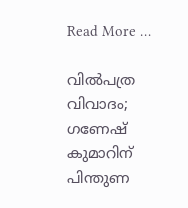Read More …

വില്‍പത്ര വിവാദം; ഗണേഷ് കുമാറിന് പിന്തുണ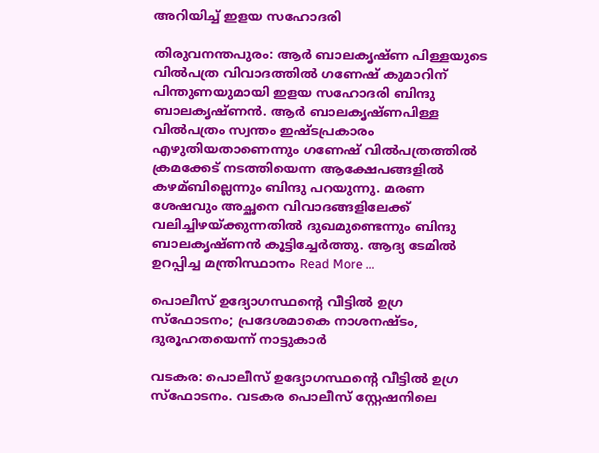അറിയിച്ച്‌ ഇളയ സഹോദരി

തിരുവനന്തപുരം: ആര്‍ ബാലകൃഷ്ണ പിള്ളയുടെ വില്‍പത്ര വിവാദത്തില്‍ ഗണേഷ് കുമാറിന് പിന്തുണയുമായി ഇളയ സഹോദരി ബിന്ദു ബാലകൃഷ്ണന്‍. ആര്‍ ബാലകൃഷ്ണപിള്ള വില്‍പത്രം സ്വന്തം ഇഷ്ടപ്രകാരം എഴുതിയതാണെന്നും ഗണേഷ് വില്‍പത്രത്തില്‍ ക്രമക്കേട് നടത്തിയെന്ന ആക്ഷേപങ്ങളില്‍ കഴമ്ബില്ലെന്നും ബിന്ദു പറയുന്നു. മരണ ശേഷവും അച്ഛനെ വിവാദങ്ങളിലേക്ക് വലിച്ചിഴയ്ക്കുന്നതില്‍ ദുഖമുണ്ടെന്നും ബിന്ദു ബാലകൃഷ്ണന്‍ കൂട്ടിച്ചേര്‍ത്തു. ആദ്യ ടേമില്‍ ഉറപ്പിച്ച മന്ത്രിസ്ഥാനം Read More …

പൊലീസ് ഉദ്യോഗസ്ഥന്‍റെ വീട്ടില്‍ ഉഗ്ര സ്‌ഫോടനം; പ്രദേശമാകെ നാശനഷ്‌ടം, ദുരൂഹതയെന്ന് നാട്ടുകാര്‍

വടകര: പൊലീസ് ഉദ്യോഗസ്ഥന്‍റെ വീട്ടില്‍ ഉഗ്ര സ്‌ഫോടനം. വടകര പൊലീസ് സ്റ്റേഷനിലെ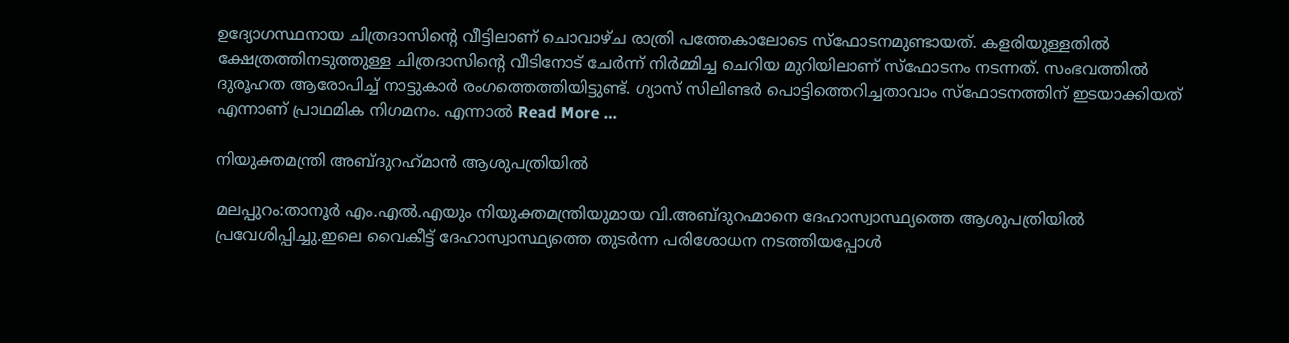ഉദ്യോഗസ്ഥനായ ചിത്രദാസിന്‍റെ വീട്ടിലാണ് ചൊവാഴ്‌ച രാത്രി പത്തേകാലോടെ സ്‌ഫോടനമുണ്ടായത്. കളരിയുള്ളതില്‍ ക്ഷേത്രത്തിനടുത്തുള്ള ചിത്രദാസിന്‍റെ വീടിനോട് ചേര്‍ന്ന് നിര്‍മ്മിച്ച ചെറിയ മുറിയിലാണ് സ്ഫോടനം നടന്നത്. സംഭവത്തില്‍ ദുരൂഹത ആരോപിച്ച്‌ നാട്ടുകാര്‍ രംഗത്തെത്തിയിട്ടുണ്ട്. ഗ്യാസ് സിലിണ്ടര്‍ പൊട്ടിത്തെറിച്ചതാവാം സ്ഫോടനത്തിന് ഇടയാക്കിയത് എന്നാണ് പ്രാഥമിക നിഗമനം. എന്നാല്‍ Read More …

നിയുക്തമന്ത്രി അബ്ദുറഹ്‌മാന്‍ ആശുപത്രിയില്‍

മലപ്പുറം:താനൂര്‍ എം.എല്‍.എയും നിയുക്തമന്ത്രിയുമായ വി.അബ്ദുറഹ്മാനെ ദേഹാസ്വാസ്ഥ്യത്തെ ആശുപത്രിയില്‍ പ്രവേശിപ്പിച്ചു.ഇലെ വൈകീട്ട് ദേഹാസ്വാസ്ഥ്യത്തെ തുടര്‍ന്ന പരിശോധന നടത്തിയപ്പോള്‍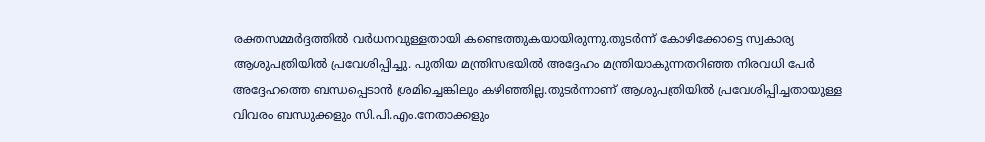രക്തസമ്മര്‍ദ്ദത്തില്‍ വര്‍ധനവുള്ളതായി കണ്ടെത്തുകയായിരുന്നു.തുടര്‍ന്ന് കോഴിക്കോട്ടെ സ്വകാര്യ ആശുപത്രിയില്‍ പ്രവേശിപ്പിച്ചു. പുതിയ മന്ത്രിസഭയില്‍ അദ്ദേഹം മന്ത്രിയാകുന്നതറിഞ്ഞ നിരവധി പേര്‍ അദ്ദേഹത്തെ ബന്ധപ്പെടാന്‍ ശ്രമിച്ചെങ്കിലും കഴിഞ്ഞില്ല.തുടര്‍ന്നാണ് ആശുപത്രിയില്‍ പ്രവേശിപ്പിച്ചതായുള്ള വിവരം ബന്ധുക്കളും സി.പി.എം.നേതാക്കളും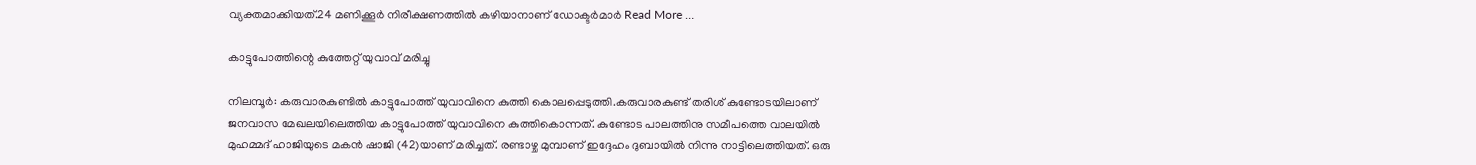വ്യക്തമാക്കിയത്.24 മണിക്കൂര്‍ നിരീക്ഷണത്തില്‍ കഴിയാനാണ് ഡോക്ടര്‍മാര്‍ Read More …

കാട്ടുപോത്തിന്റെ കുത്തേറ്റ് യുവാവ് മരിച്ചു

നിലമ്പൂര്‍: കരുവാരകുണ്ടില്‍ കാട്ടുപോത്ത് യുവാവിനെ കുത്തി കൊലപ്പെടുത്തി.കരുവാരകുണ്ട് തരിശ് കുണ്ടോടയിലാണ് ജനവാസ മേഖലയിലെത്തിയ കാട്ടുപോത്ത് യുവാവിനെ കുത്തികൊന്നത്. കുണ്ടോട പാലത്തിനു സമീപത്തെ വാലയില്‍ മുഹമ്മദ് ഹാജിയുടെ മകന്‍ ഷാജി (42)യാണ് മരിച്ചത്. രണ്ടാഴ്ച മുമ്പാണ് ഇദ്ദേഹം ദുബായില്‍ നിന്നു നാട്ടിലെത്തിയത്. ഒരു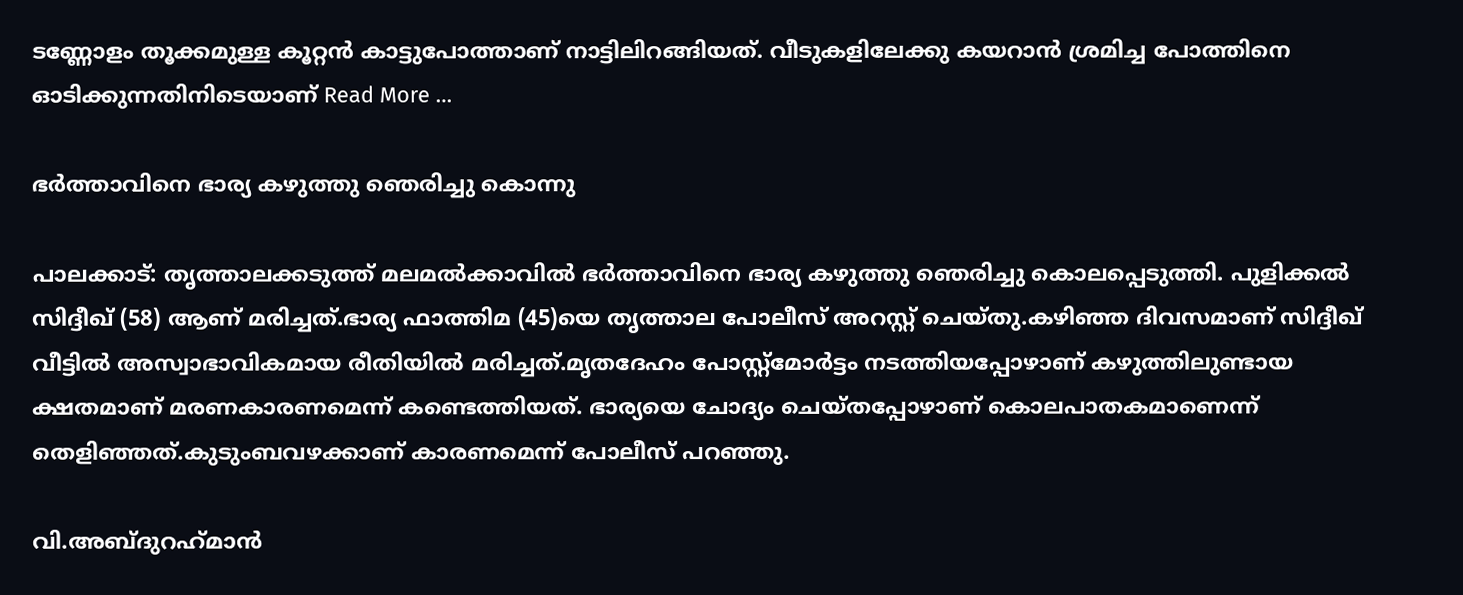ടണ്ണോളം തൂക്കമുള്ള കൂറ്റന്‍ കാട്ടുപോത്താണ് നാട്ടിലിറങ്ങിയത്. വീടുകളിലേക്കു കയറാന്‍ ശ്രമിച്ച പോത്തിനെ ഓടിക്കുന്നതിനിടെയാണ് Read More …

ഭര്‍ത്താവിനെ ഭാര്യ കഴുത്തു ഞെരിച്ചു കൊന്നു

പാലക്കാട്: തൃത്താലക്കടുത്ത് മലമല്‍ക്കാവില്‍ ഭര്‍ത്താവിനെ ഭാര്യ കഴുത്തു ഞെരിച്ചു കൊലപ്പെടുത്തി. പുളിക്കല്‍ സിദ്ദീഖ് (58) ആണ് മരിച്ചത്.ഭാര്യ ഫാത്തിമ (45)യെ തൃത്താല പോലീസ് അറസ്റ്റ് ചെയ്തു.കഴിഞ്ഞ ദിവസമാണ് സിദ്ദീഖ് വീട്ടില്‍ അസ്വാഭാവികമായ രീതിയില്‍ മരിച്ചത്.മൃതദേഹം പോസ്റ്റ്‌മോര്‍ട്ടം നടത്തിയപ്പോഴാണ് കഴുത്തിലുണ്ടായ ക്ഷതമാണ് മരണകാരണമെന്ന് കണ്ടെത്തിയത്. ഭാര്യയെ ചോദ്യം ചെയ്തപ്പോഴാണ് കൊലപാതകമാണെന്ന് തെളിഞ്ഞത്.കുടുംബവഴക്കാണ് കാരണമെന്ന് പോലീസ് പറഞ്ഞു.

വി.അബ്ദുറഹ്‌മാന്‍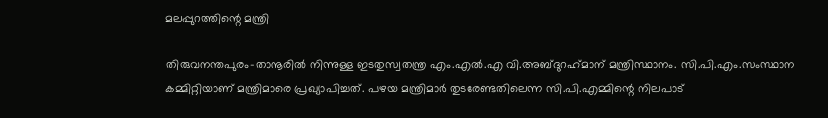മലപ്പുറത്തിന്റെ മന്ത്രി

തിരുവനന്തപുരം-താനൂരില്‍ നിന്നുള്ള ഇടതുസ്വതന്ത്ര എം.എല്‍.എ വി.അബ്ദുറഹ്‌മാന് മന്ത്രിസ്ഥാനം. സി.പി.എം.സംസ്ഥാന കമ്മിറ്റിയാണ് മന്ത്രിമാരെ പ്രഖ്യാപിച്ചത്. പഴയ മന്ത്രിമാര്‍ തുടരേണ്ടതിലെന്ന സി.പി.എമ്മിന്റെ നിലപാട്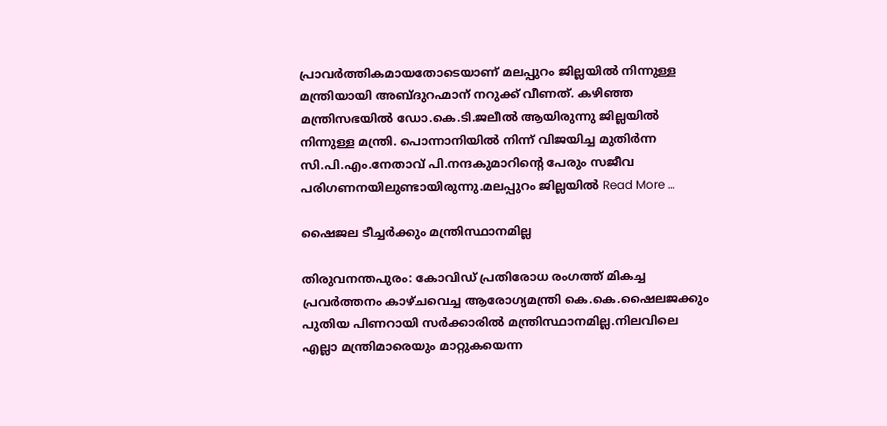പ്രാവര്‍ത്തികമായതോടെയാണ് മലപ്പുറം ജില്ലയില്‍ നിന്നുള്ള മന്ത്രിയായി അബ്ദുറഹ്മാന് നറുക്ക് വീണത്. കഴിഞ്ഞ മന്ത്രിസഭയില്‍ ഡോ.കെ.ടി.ജലീല്‍ ആയിരുന്നു ജില്ലയില്‍ നിന്നുള്ള മന്ത്രി. പൊന്നാനിയില്‍ നിന്ന് വിജയിച്ച മുതിര്‍ന്ന സി.പി.എം.നേതാവ് പി.നന്ദകുമാറിന്റെ പേരും സജീവ പരിഗണനയിലുണ്ടായിരുന്നു.മലപ്പുറം ജില്ലയില്‍ Read More …

ഷൈജല ടീച്ചര്‍ക്കും മന്ത്രിസ്ഥാനമില്ല

തിരുവനന്തപുരം: കോവിഡ് പ്രതിരോധ രംഗത്ത് മികച്ച പ്രവര്‍ത്തനം കാഴ്ചവെച്ച ആരോഗ്യമന്ത്രി കെ.കെ.ഷൈലജക്കും പുതിയ പിണറായി സര്‍ക്കാരില്‍ മന്ത്രിസ്ഥാനമില്ല.നിലവിലെ എല്ലാ മന്ത്രിമാരെയും മാറ്റുകയെന്ന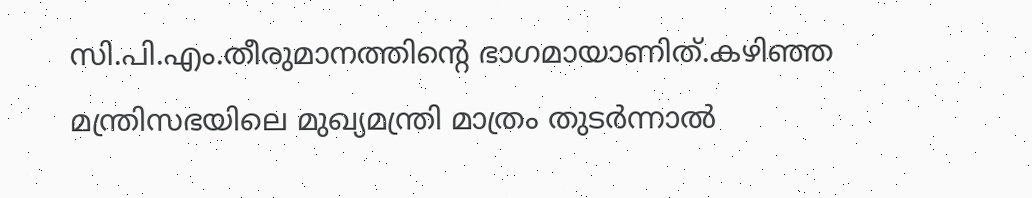സി.പി.എം.തീരുമാനത്തിന്റെ ഭാഗമായാണിത്.കഴിഞ്ഞ മന്ത്രിസഭയിലെ മുഖ്യമന്ത്രി മാത്രം തുടര്‍ന്നാല്‍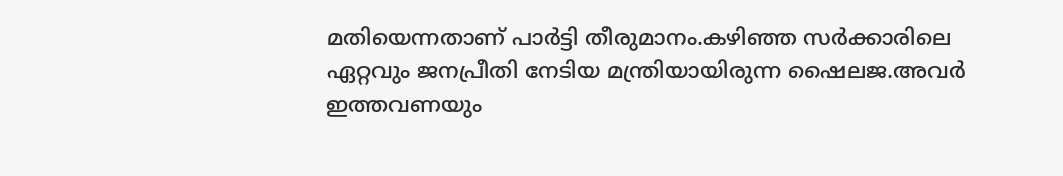മതിയെന്നതാണ് പാര്‍ട്ടി തീരുമാനം.കഴിഞ്ഞ സര്‍ക്കാരിലെ ഏറ്റവും ജനപ്രീതി നേടിയ മന്ത്രിയായിരുന്ന ഷൈലജ.അവര്‍ ഇത്തവണയും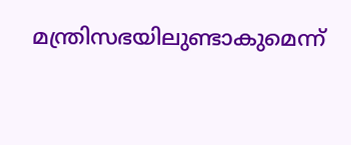മന്ത്രിസഭയിലുണ്ടാകുമെന്ന്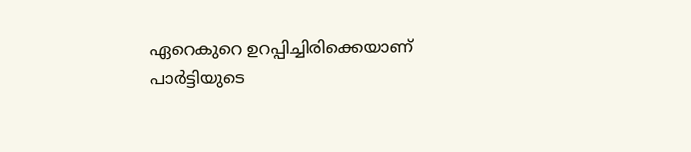ഏറെകുറെ ഉറപ്പിച്ചിരിക്കെയാണ് പാര്‍ട്ടിയുടെ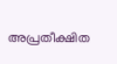അപ്രതീക്ഷിത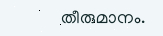തീരുമാനം.